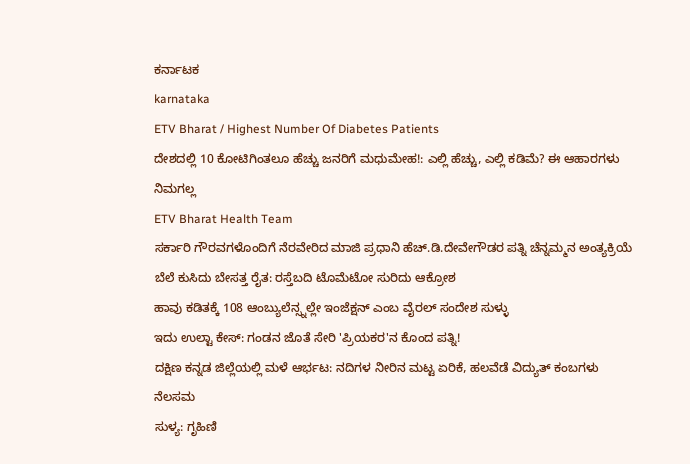ಕರ್ನಾಟಕ
karnataka
ETV Bharat / Highest Number Of Diabetes Patients
ದೇಶದಲ್ಲಿ 10 ಕೋಟಿಗಿಂತಲೂ ಹೆಚ್ಚು ಜನರಿಗೆ ಮಧುಮೇಹ!: ಎಲ್ಲಿ ಹೆಚ್ಚು, ಎಲ್ಲಿ ಕಡಿಮೆ? ಈ ಆಹಾರಗಳು ನಿಮಗಲ್ಲ
ETV Bharat Health Team
ಸರ್ಕಾರಿ ಗೌರವಗಳೊಂದಿಗೆ ನೆರವೇರಿದ ಮಾಜಿ ಪ್ರಧಾನಿ ಹೆಚ್.ಡಿ.ದೇವೇಗೌಡರ ಪತ್ನಿ ಚೆನ್ನಮ್ಮನ ಅಂತ್ಯಕ್ರಿಯೆ
ಬೆಲೆ ಕುಸಿದು ಬೇಸತ್ತ ರೈತ: ರಸ್ತೆಬದಿ ಟೊಮೆಟೋ ಸುರಿದು ಆಕ್ರೋಶ
ಹಾವು ಕಡಿತಕ್ಕೆ 108 ಆಂಬ್ಯುಲೆನ್ಸ್ನಲ್ಲೇ ಇಂಜೆಕ್ಷನ್ ಎಂಬ ವೈರಲ್ ಸಂದೇಶ ಸುಳ್ಳು
ಇದು ಉಲ್ಟಾ ಕೇಸ್: ಗಂಡನ ಜೊತೆ ಸೇರಿ 'ಪ್ರಿಯಕರ'ನ ಕೊಂದ ಪತ್ನಿ!
ದಕ್ಷಿಣ ಕನ್ನಡ ಜಿಲ್ಲೆಯಲ್ಲಿ ಮಳೆ ಆರ್ಭಟ: ನದಿಗಳ ನೀರಿನ ಮಟ್ಟ ಏರಿಕೆ, ಹಲವೆಡೆ ವಿದ್ಯುತ್ ಕಂಬಗಳು ನೆಲಸಮ
ಸುಳ್ಯ: ಗೃಹಿಣಿ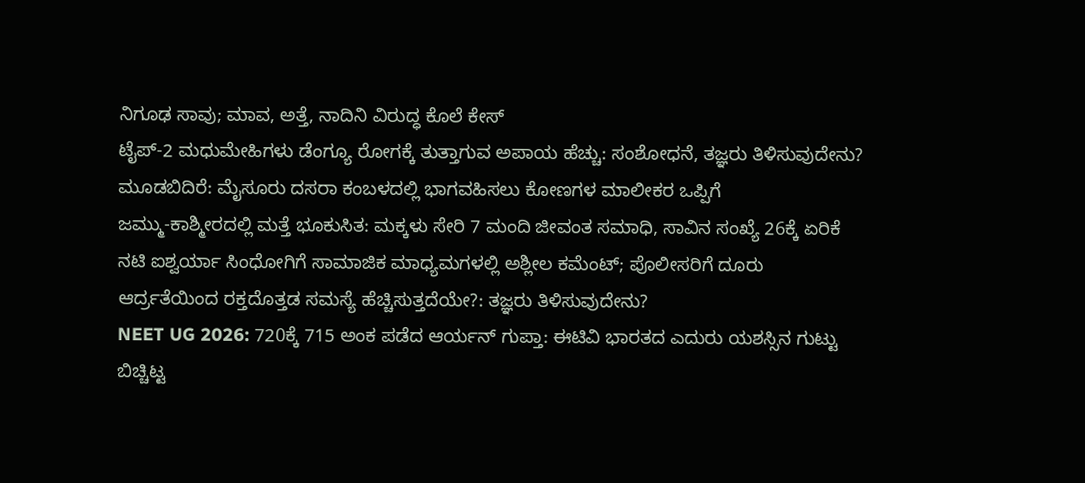ನಿಗೂಢ ಸಾವು; ಮಾವ, ಅತ್ತೆ, ನಾದಿನಿ ವಿರುದ್ಧ ಕೊಲೆ ಕೇಸ್
ಟೈಪ್-2 ಮಧುಮೇಹಿಗಳು ಡೆಂಗ್ಯೂ ರೋಗಕ್ಕೆ ತುತ್ತಾಗುವ ಅಪಾಯ ಹೆಚ್ಚು: ಸಂಶೋಧನೆ, ತಜ್ಞರು ತಿಳಿಸುವುದೇನು?
ಮೂಡಬಿದಿರೆ: ಮೈಸೂರು ದಸರಾ ಕಂಬಳದಲ್ಲಿ ಭಾಗವಹಿಸಲು ಕೋಣಗಳ ಮಾಲೀಕರ ಒಪ್ಪಿಗೆ
ಜಮ್ಮು-ಕಾಶ್ಮೀರದಲ್ಲಿ ಮತ್ತೆ ಭೂಕುಸಿತ: ಮಕ್ಕಳು ಸೇರಿ 7 ಮಂದಿ ಜೀವಂತ ಸಮಾಧಿ, ಸಾವಿನ ಸಂಖ್ಯೆ 26ಕ್ಕೆ ಏರಿಕೆ
ನಟಿ ಐಶ್ವರ್ಯಾ ಸಿಂಧೋಗಿಗೆ ಸಾಮಾಜಿಕ ಮಾಧ್ಯಮಗಳಲ್ಲಿ ಅಶ್ಲೀಲ ಕಮೆಂಟ್; ಪೊಲೀಸರಿಗೆ ದೂರು
ಆರ್ದ್ರತೆಯಿಂದ ರಕ್ತದೊತ್ತಡ ಸಮಸ್ಯೆ ಹೆಚ್ಚಿಸುತ್ತದೆಯೇ?: ತಜ್ಞರು ತಿಳಿಸುವುದೇನು?
NEET UG 2026: 720ಕ್ಕೆ 715 ಅಂಕ ಪಡೆದ ಆರ್ಯನ್ ಗುಪ್ತಾ: ಈಟಿವಿ ಭಾರತದ ಎದುರು ಯಶಸ್ಸಿನ ಗುಟ್ಟು ಬಿಚ್ಚಿಟ್ಟ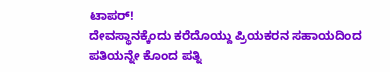ಟಾಪರ್!
ದೇವಸ್ಥಾನಕ್ಕೆಂದು ಕರೆದೊಯ್ದು ಪ್ರಿಯಕರನ ಸಹಾಯದಿಂದ ಪತಿಯನ್ನೇ ಕೊಂದ ಪತ್ನಿ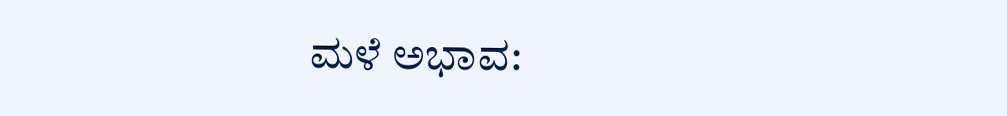ಮಳೆ ಅಭಾವ: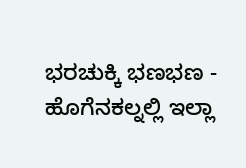ಭರಚುಕ್ಕಿ ಭಣಭಣ - ಹೊಗೆನಕಲ್ನಲ್ಲಿ ಇಲ್ಲಾ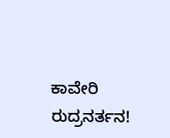ಕಾವೇರಿ ರುದ್ರನರ್ತನ!